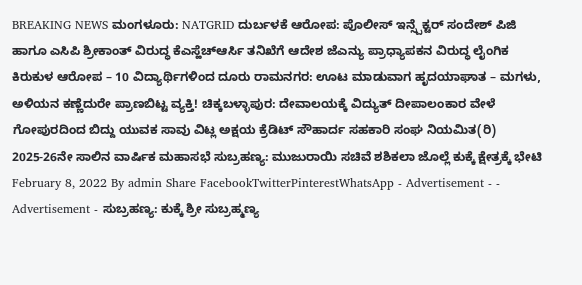BREAKING NEWS ಮಂಗಳೂರು: NATGRID ದುರ್ಬಳಕೆ ಆರೋಪ: ಪೊಲೀಸ್ ಇನ್ಸ್ಪೆಕ್ಟರ್ ಸಂದೇಶ್ ಪಿಜಿ ಹಾಗೂ ಎಸಿಪಿ ಶ್ರೀಕಾಂತ್ ವಿರುದ್ಧ ಕೆಎಸ್ಹೆಚ್ಆರ್ಸಿ ತನಿಖೆಗೆ ಆದೇಶ ಜೆಎನ್ಯು ಪ್ರಾಧ್ಯಾಪಕನ ವಿರುದ್ಧ ಲೈಂಗಿಕ ಕಿರುಕುಳ ಆರೋಪ – 10 ವಿದ್ಯಾರ್ಥಿಗಳಿಂದ ದೂರು ರಾಮನಗರ: ಊಟ ಮಾಡುವಾಗ ಹೃದಯಾಘಾತ – ಮಗಳು, ಅಳಿಯನ ಕಣ್ಣೆದುರೇ ಪ್ರಾಣಬಿಟ್ಟ ವ್ಯಕ್ತಿ! ಚಿಕ್ಕಬಳ್ಳಾಪುರ: ದೇವಾಲಯಕ್ಕೆ ವಿದ್ಯುತ್ ದೀಪಾಲಂಕಾರ ವೇಳೆ ಗೋಪುರದಿಂದ ಬಿದ್ದು ಯುವಕ ಸಾವು ವಿಟ್ಲ ಅಕ್ಷಯ ಕ್ರೆಡಿಟ್ ಸೌಹಾರ್ದ ಸಹಕಾರಿ ಸಂಘ ನಿಯಮಿತ(ರಿ) 2025-26ನೇ ಸಾಲಿನ ವಾರ್ಷಿಕ ಮಹಾಸಭೆ ಸುಬ್ರಹಣ್ಯ: ಮುಜುರಾಯಿ ಸಚಿವೆ ಶಶಿಕಲಾ ಜೊಲ್ಲೆ ಕುಕ್ಕೆ ಕ್ಷೇತ್ರಕ್ಕೆ ಭೇಟಿ February 8, 2022 By admin Share FacebookTwitterPinterestWhatsApp - Advertisement - - Advertisement - ಸುಬ್ರಹಣ್ಯ: ಕುಕ್ಕೆ ಶ್ರೀ ಸುಬ್ರಹ್ಮಣ್ಯ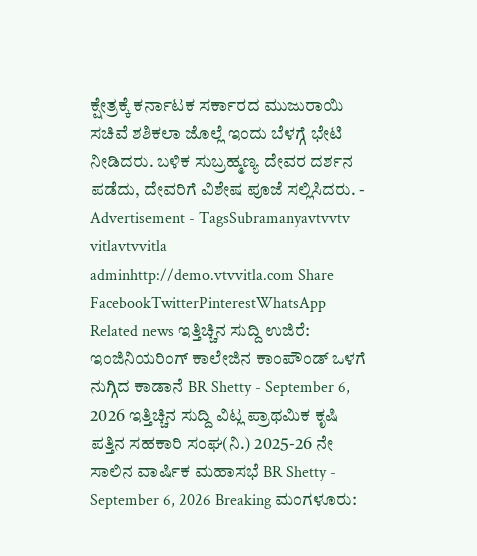ಕ್ಷೇತ್ರಕ್ಕೆ ಕರ್ನಾಟಕ ಸರ್ಕಾರದ ಮುಜುರಾಯಿ ಸಚಿವೆ ಶಶಿಕಲಾ ಜೊಲ್ಲೆ ಇಂದು ಬೆಳಗ್ಗೆ ಭೇಟಿ ನೀಡಿದರು. ಬಳಿಕ ಸುಬ್ರಹ್ಮಣ್ಯ ದೇವರ ದರ್ಶನ ಪಡೆದು, ದೇವರಿಗೆ ವಿಶೇಷ ಪೂಜೆ ಸಲ್ಲಿಸಿದರು. - Advertisement - TagsSubramanyavtvvtv vitlavtvvitla adminhttp://demo.vtvvitla.com Share FacebookTwitterPinterestWhatsApp Related news ಇತ್ತಿಚ್ಚಿನ ಸುದ್ದಿ ಉಜಿರೆ: ಇಂಜಿನಿಯರಿಂಗ್ ಕಾಲೇಜಿನ ಕಾಂಪೌಂಡ್ ಒಳಗೆ ನುಗ್ಗಿದ ಕಾಡಾನೆ BR Shetty - September 6, 2026 ಇತ್ತಿಚ್ಚಿನ ಸುದ್ದಿ ವಿಟ್ಲ ಪ್ರಾಥಮಿಕ ಕೃಷಿ ಪತ್ತಿನ ಸಹಕಾರಿ ಸಂಘ(ನಿ.) 2025-26 ನೇ ಸಾಲಿನ ವಾರ್ಷಿಕ ಮಹಾಸಭೆ BR Shetty - September 6, 2026 Breaking ಮಂಗಳೂರು: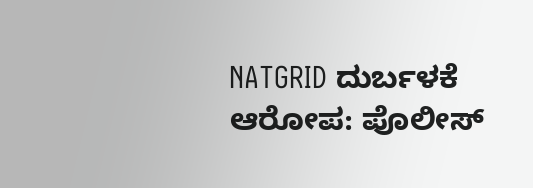NATGRID ದುರ್ಬಳಕೆ ಆರೋಪ: ಪೊಲೀಸ್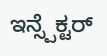ಇನ್ಸ್ಪೆಕ್ಟರ್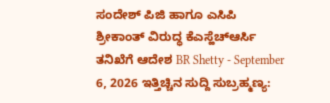ಸಂದೇಶ್ ಪಿಜಿ ಹಾಗೂ ಎಸಿಪಿ ಶ್ರೀಕಾಂತ್ ವಿರುದ್ಧ ಕೆಎಸ್ಹೆಚ್ಆರ್ಸಿ ತನಿಖೆಗೆ ಆದೇಶ BR Shetty - September 6, 2026 ಇತ್ತಿಚ್ಚಿನ ಸುದ್ದಿ ಸುಬ್ರಹ್ಮಣ್ಯ: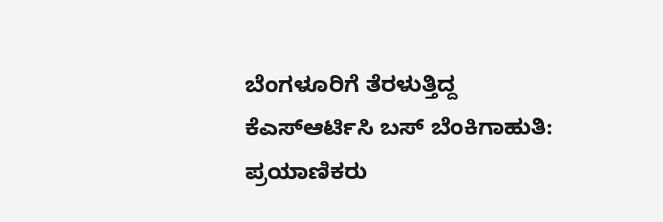ಬೆಂಗಳೂರಿಗೆ ತೆರಳುತ್ತಿದ್ದ ಕೆಎಸ್ಆರ್ಟಿಸಿ ಬಸ್ ಬೆಂಕಿಗಾಹುತಿ: ಪ್ರಯಾಣಿಕರು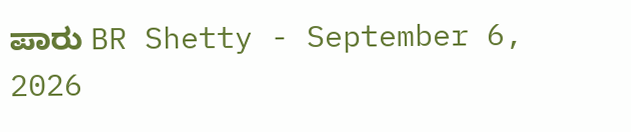ಪಾರು BR Shetty - September 6, 2026